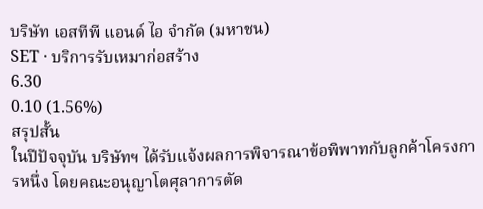บริษัท เอสทีพี แอนด์ ไอ จำกัด (มหาชน)
SET · บริการรับเหมาก่อสร้าง
6.30
0.10 (1.56%)
สรุปสั้น
ในปีปัจจุบัน บริษัทฯ ได้รับแจ้งผลการพิจารณาข้อพิพาทกับลูกค้าโครงการหนึ่ง โดยคณะอนุญาโตศุลาการตัด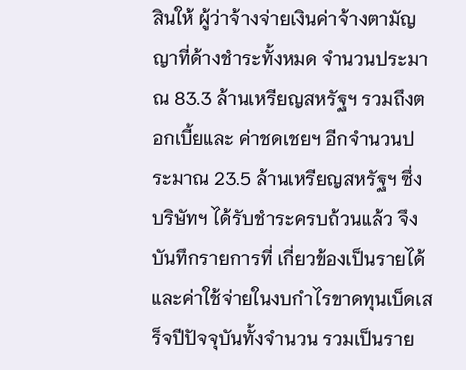สินให้ ผู้ว่าจ้างจ่ายเงินค่าจ้างตามัญญาที่ด้างชำระทั้งหมด จำนวนประมาณ 83.3 ล้านเหรียญสหรัฐฯ รวมถึงตอกเบี้ยและ ค่าชดเชยฯ อีกจำนวนประมาณ 23.5 ล้านเหรียญสหรัฐฯ ซึ่งบริษัทฯ ได้รับชำระครบถ้วนแล้ว จึงบันทึกรายการที่ เกี่ยวข้องเป็นรายได้และค่าใช้จ่ายในงบกำไรขาดทุนเบ็ดเสร็จปีปัจจุบันทั้งจำนวน รวมเป็นราย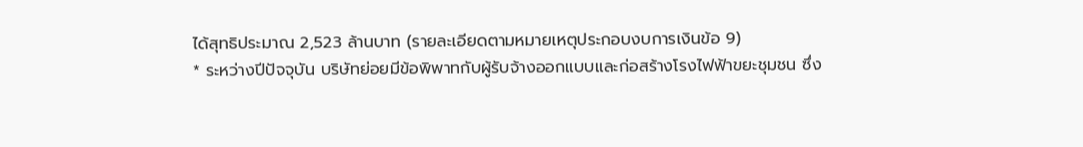ได้สุทธิประมาณ 2,523 ล้านบาท (รายละเอียดตามหมายเหตุประกอบงบการเงินข้อ 9)
* ระหว่างปีปัจจุบัน บริษัทย่อยมีข้อพิพาทกับผู้รับจ้างออกแบบและก่อสร้างโรงไฟฟ้าขยะชุมชน ซึ่ง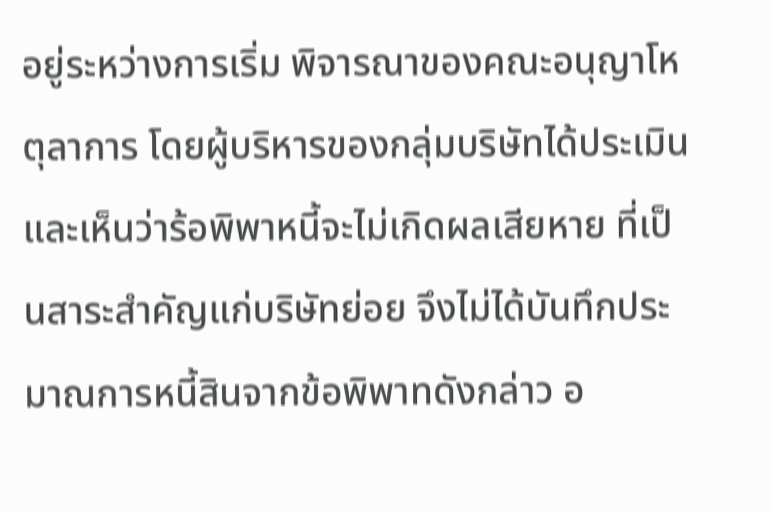อยู่ระหว่างการเริ่ม พิจารณาของคณะอนุญาโหตุลาการ โดยผู้บริหารของกลุ่มบริษัทได้ประเมินและเห็นว่าร้อพิพาหนี้จะไม่เกิดผลเสียหาย ที่เป็นสาระสำคัญแก่บริษัทย่อย จึงไม่ได้บันทึกประมาณการหนี้สินจากข้อพิพาทดังกล่าว อ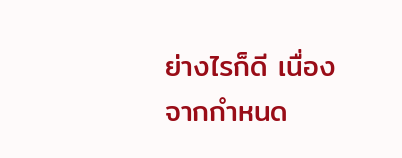ย่างไรก็ดี เนื่องจากกำหนด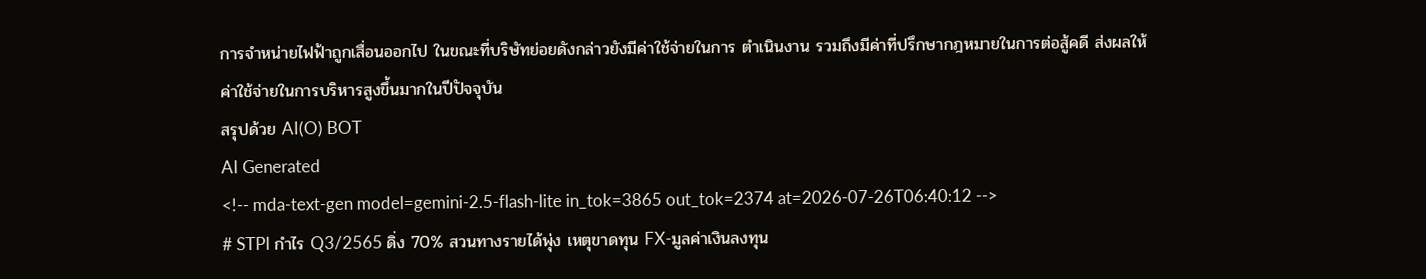การจำหน่ายไฟฟ้าถูกเสื่อนออกไป ในขณะที่บริษัทย่อยดังกล่าวยังมีค่าใช้จ่ายในการ ตำเนินงาน รวมถึงมีค่าที่ปรึกษากฎหมายในการต่อสู้คดี ส่งผลให้ค่าใช้จ่ายในการบริหารสูงขึ้นมากในปีปัจจุบัน
สรุปด้วย AI(O) BOT
AI Generated
<!-- mda-text-gen model=gemini-2.5-flash-lite in_tok=3865 out_tok=2374 at=2026-07-26T06:40:12 -->
# STPI กำไร Q3/2565 ดิ่ง 70% สวนทางรายได้พุ่ง เหตุขาดทุน FX-มูลค่าเงินลงทุน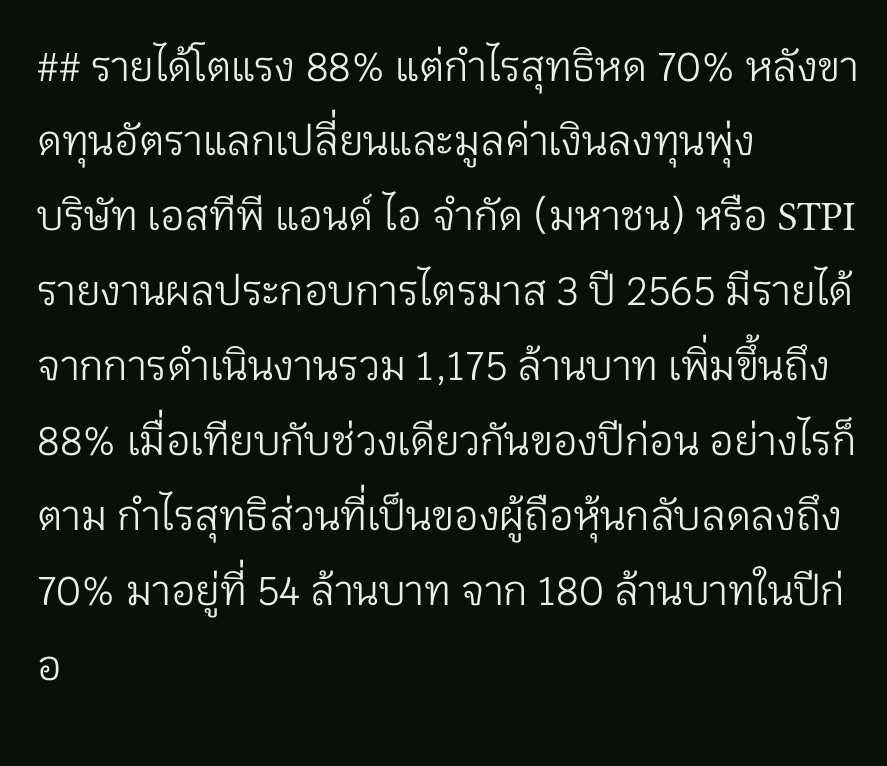## รายได้โตแรง 88% แต่กำไรสุทธิหด 70% หลังขาดทุนอัตราแลกเปลี่ยนและมูลค่าเงินลงทุนพุ่ง
บริษัท เอสทีพี แอนด์ ไอ จำกัด (มหาชน) หรือ STPI รายงานผลประกอบการไตรมาส 3 ปี 2565 มีรายได้จากการดำเนินงานรวม 1,175 ล้านบาท เพิ่มขึ้นถึง 88% เมื่อเทียบกับช่วงเดียวกันของปีก่อน อย่างไรก็ตาม กำไรสุทธิส่วนที่เป็นของผู้ถือหุ้นกลับลดลงถึง 70% มาอยู่ที่ 54 ล้านบาท จาก 180 ล้านบาทในปีก่อ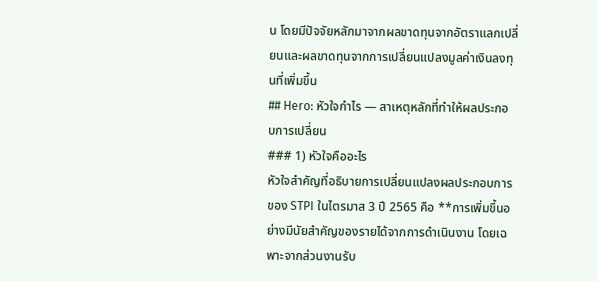น โดยมีปัจจัยหลักมาจากผลขาดทุนจากอัตราแลกเปลี่ยนและผลขาดทุนจากการเปลี่ยนแปลงมูลค่าเงินลงทุนที่เพิ่มขึ้น
## Hero: หัวใจกำไร — สาเหตุหลักที่ทำให้ผลประกอบการเปลี่ยน
### 1) หัวใจคืออะไร
หัวใจสำคัญที่อธิบายการเปลี่ยนแปลงผลประกอบการของ STPI ในไตรมาส 3 ปี 2565 คือ **การเพิ่มขึ้นอย่างมีนัยสำคัญของรายได้จากการดำเนินงาน โดยเฉพาะจากส่วนงานรับ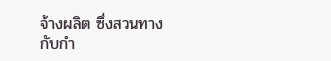จ้างผลิต ซึ่งสวนทางกับกำ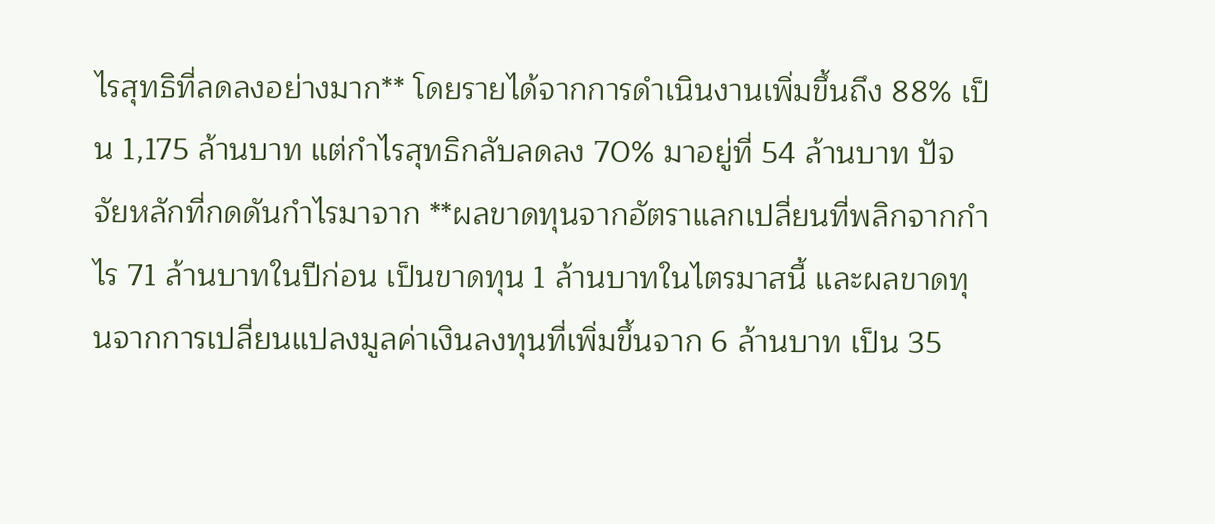ไรสุทธิที่ลดลงอย่างมาก** โดยรายได้จากการดำเนินงานเพิ่มขึ้นถึง 88% เป็น 1,175 ล้านบาท แต่กำไรสุทธิกลับลดลง 70% มาอยู่ที่ 54 ล้านบาท ปัจจัยหลักที่กดดันกำไรมาจาก **ผลขาดทุนจากอัตราแลกเปลี่ยนที่พลิกจากกำไร 71 ล้านบาทในปีก่อน เป็นขาดทุน 1 ล้านบาทในไตรมาสนี้ และผลขาดทุนจากการเปลี่ยนแปลงมูลค่าเงินลงทุนที่เพิ่มขึ้นจาก 6 ล้านบาท เป็น 35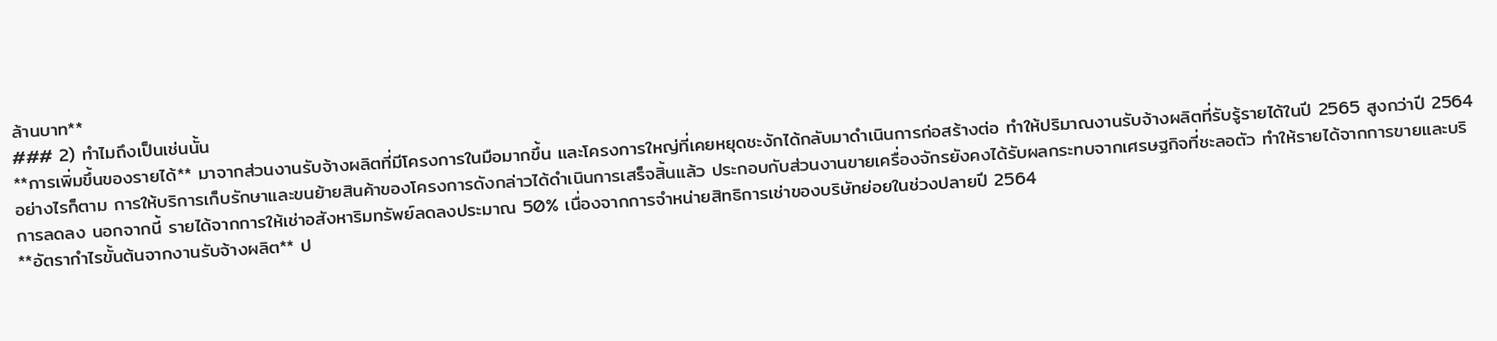ล้านบาท**
### 2) ทำไมถึงเป็นเช่นนั้น
**การเพิ่มขึ้นของรายได้** มาจากส่วนงานรับจ้างผลิตที่มีโครงการในมือมากขึ้น และโครงการใหญ่ที่เคยหยุดชะงักได้กลับมาดำเนินการก่อสร้างต่อ ทำให้ปริมาณงานรับจ้างผลิตที่รับรู้รายได้ในปี 2565 สูงกว่าปี 2564 อย่างไรก็ตาม การให้บริการเก็บรักษาและขนย้ายสินค้าของโครงการดังกล่าวได้ดำเนินการเสร็จสิ้นแล้ว ประกอบกับส่วนงานขายเครื่องจักรยังคงได้รับผลกระทบจากเศรษฐกิจที่ชะลอตัว ทำให้รายได้จากการขายและบริการลดลง นอกจากนี้ รายได้จากการให้เช่าอสังหาริมทรัพย์ลดลงประมาณ 50% เนื่องจากการจำหน่ายสิทธิการเช่าของบริษัทย่อยในช่วงปลายปี 2564
**อัตรากำไรขั้นต้นจากงานรับจ้างผลิต** ป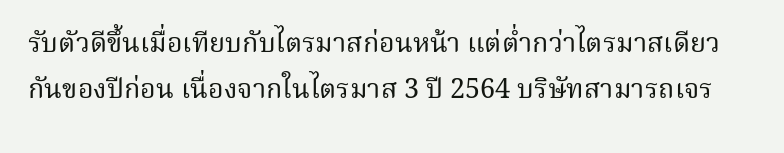รับตัวดีขึ้นเมื่อเทียบกับไตรมาสก่อนหน้า แต่ต่ำกว่าไตรมาสเดียวกันของปีก่อน เนื่องจากในไตรมาส 3 ปี 2564 บริษัทสามารถเจร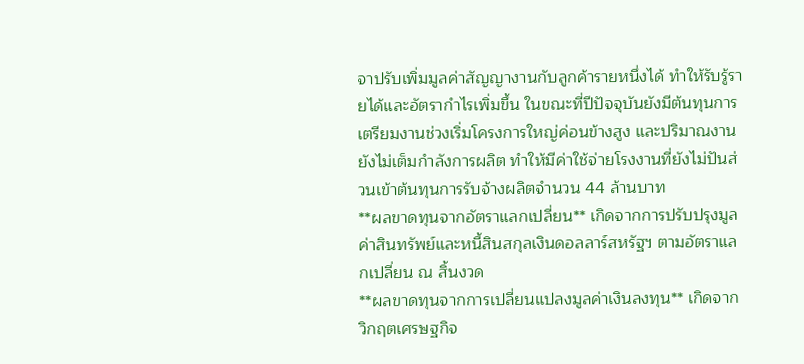จาปรับเพิ่มมูลค่าสัญญางานกับลูกค้ารายหนึ่งได้ ทำให้รับรู้รายได้และอัตรากำไรเพิ่มขึ้น ในขณะที่ปีปัจจุบันยังมีต้นทุนการเตรียมงานช่วงเริ่มโครงการใหญ่ค่อนข้างสูง และปริมาณงานยังไม่เต็มกำลังการผลิต ทำให้มีค่าใช้จ่ายโรงงานที่ยังไม่ปันส่วนเข้าต้นทุนการรับจ้างผลิตจำนวน 44 ล้านบาท
**ผลขาดทุนจากอัตราแลกเปลี่ยน** เกิดจากการปรับปรุงมูลค่าสินทรัพย์และหนี้สินสกุลเงินดอลลาร์สหรัฐฯ ตามอัตราแลกเปลี่ยน ณ สิ้นงวด
**ผลขาดทุนจากการเปลี่ยนแปลงมูลค่าเงินลงทุน** เกิดจากวิกฤตเศรษฐกิจ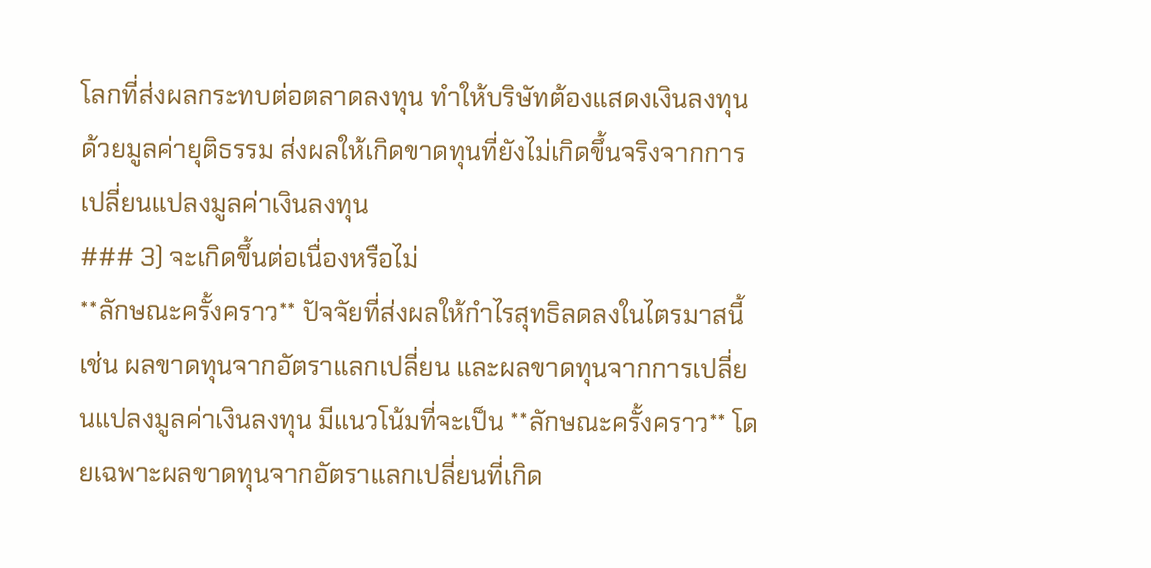โลกที่ส่งผลกระทบต่อตลาดลงทุน ทำให้บริษัทต้องแสดงเงินลงทุนด้วยมูลค่ายุติธรรม ส่งผลให้เกิดขาดทุนที่ยังไม่เกิดขึ้นจริงจากการเปลี่ยนแปลงมูลค่าเงินลงทุน
### 3) จะเกิดขึ้นต่อเนื่องหรือไม่
**ลักษณะครั้งคราว** ปัจจัยที่ส่งผลให้กำไรสุทธิลดลงในไตรมาสนี้ เช่น ผลขาดทุนจากอัตราแลกเปลี่ยน และผลขาดทุนจากการเปลี่ยนแปลงมูลค่าเงินลงทุน มีแนวโน้มที่จะเป็น **ลักษณะครั้งคราว** โดยเฉพาะผลขาดทุนจากอัตราแลกเปลี่ยนที่เกิด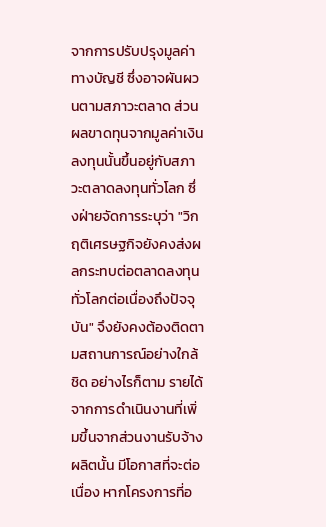จากการปรับปรุงมูลค่าทางบัญชี ซึ่งอาจผันผวนตามสภาวะตลาด ส่วนผลขาดทุนจากมูลค่าเงินลงทุนนั้นขึ้นอยู่กับสภาวะตลาดลงทุนทั่วโลก ซึ่งฝ่ายจัดการระบุว่า "วิกฤติเศรษฐกิจยังคงส่งผลกระทบต่อตลาดลงทุนทั่วโลกต่อเนื่องถึงปัจจุบัน" จึงยังคงต้องติดตามสถานการณ์อย่างใกล้ชิด อย่างไรก็ตาม รายได้จากการดำเนินงานที่เพิ่มขึ้นจากส่วนงานรับจ้างผลิตนั้น มีโอกาสที่จะต่อเนื่อง หากโครงการที่อ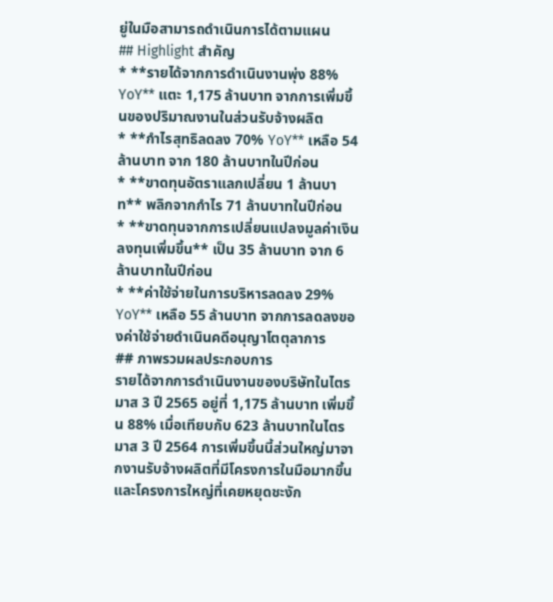ยู่ในมือสามารถดำเนินการได้ตามแผน
## Highlight สำคัญ
* **รายได้จากการดำเนินงานพุ่ง 88% YoY** แตะ 1,175 ล้านบาท จากการเพิ่มขึ้นของปริมาณงานในส่วนรับจ้างผลิต
* **กำไรสุทธิลดลง 70% YoY** เหลือ 54 ล้านบาท จาก 180 ล้านบาทในปีก่อน
* **ขาดทุนอัตราแลกเปลี่ยน 1 ล้านบาท** พลิกจากกำไร 71 ล้านบาทในปีก่อน
* **ขาดทุนจากการเปลี่ยนแปลงมูลค่าเงินลงทุนเพิ่มขึ้น** เป็น 35 ล้านบาท จาก 6 ล้านบาทในปีก่อน
* **ค่าใช้จ่ายในการบริหารลดลง 29% YoY** เหลือ 55 ล้านบาท จากการลดลงของค่าใช้จ่ายดำเนินคดีอนุญาโตตุลาการ
## ภาพรวมผลประกอบการ
รายได้จากการดำเนินงานของบริษัทในไตรมาส 3 ปี 2565 อยู่ที่ 1,175 ล้านบาท เพิ่มขึ้น 88% เมื่อเทียบกับ 623 ล้านบาทในไตรมาส 3 ปี 2564 การเพิ่มขึ้นนี้ส่วนใหญ่มาจากงานรับจ้างผลิตที่มีโครงการในมือมากขึ้นและโครงการใหญ่ที่เคยหยุดชะงัก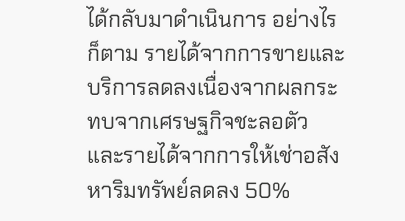ได้กลับมาดำเนินการ อย่างไรก็ตาม รายได้จากการขายและบริการลดลงเนื่องจากผลกระทบจากเศรษฐกิจชะลอตัว และรายได้จากการให้เช่าอสังหาริมทรัพย์ลดลง 50%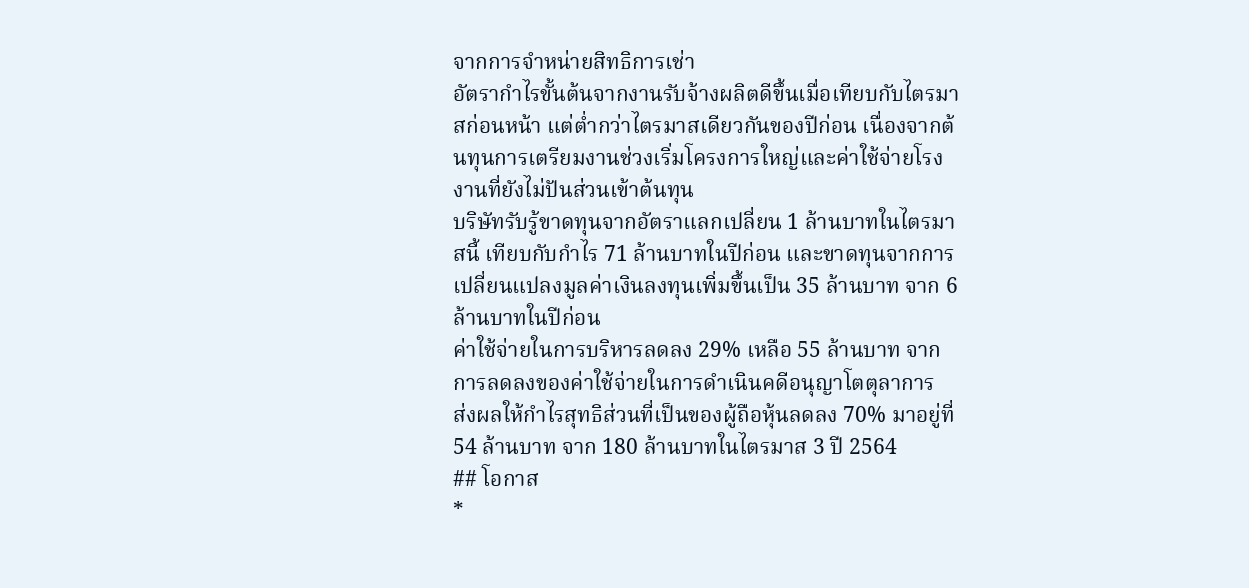จากการจำหน่ายสิทธิการเช่า
อัตรากำไรขั้นต้นจากงานรับจ้างผลิตดีขึ้นเมื่อเทียบกับไตรมาสก่อนหน้า แต่ต่ำกว่าไตรมาสเดียวกันของปีก่อน เนื่องจากต้นทุนการเตรียมงานช่วงเริ่มโครงการใหญ่และค่าใช้จ่ายโรงงานที่ยังไม่ปันส่วนเข้าต้นทุน
บริษัทรับรู้ขาดทุนจากอัตราแลกเปลี่ยน 1 ล้านบาทในไตรมาสนี้ เทียบกับกำไร 71 ล้านบาทในปีก่อน และขาดทุนจากการเปลี่ยนแปลงมูลค่าเงินลงทุนเพิ่มขึ้นเป็น 35 ล้านบาท จาก 6 ล้านบาทในปีก่อน
ค่าใช้จ่ายในการบริหารลดลง 29% เหลือ 55 ล้านบาท จากการลดลงของค่าใช้จ่ายในการดำเนินคดีอนุญาโตตุลาการ
ส่งผลให้กำไรสุทธิส่วนที่เป็นของผู้ถือหุ้นลดลง 70% มาอยู่ที่ 54 ล้านบาท จาก 180 ล้านบาทในไตรมาส 3 ปี 2564
## โอกาส
*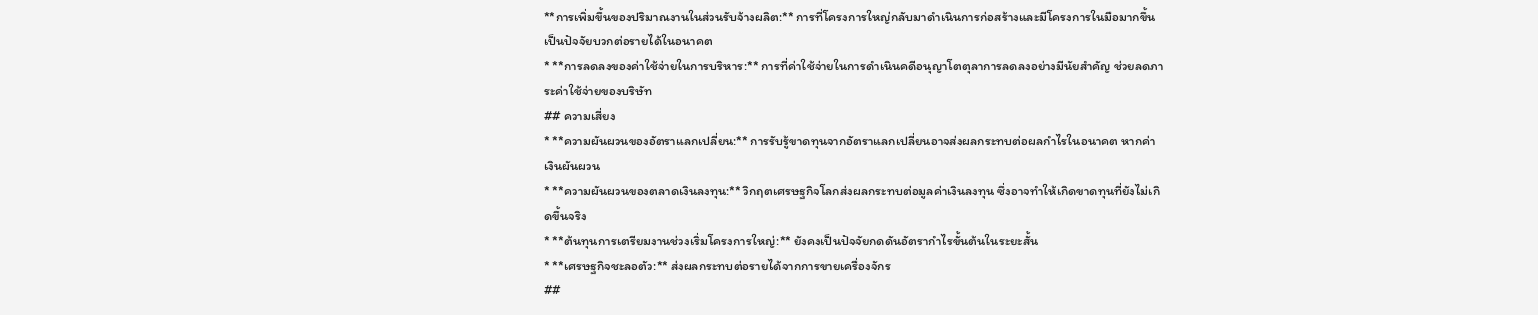**การเพิ่มขึ้นของปริมาณงานในส่วนรับจ้างผลิต:** การที่โครงการใหญ่กลับมาดำเนินการก่อสร้างและมีโครงการในมือมากขึ้น เป็นปัจจัยบวกต่อรายได้ในอนาคต
* **การลดลงของค่าใช้จ่ายในการบริหาร:** การที่ค่าใช้จ่ายในการดำเนินคดีอนุญาโตตุลาการลดลงอย่างมีนัยสำคัญ ช่วยลดภาระค่าใช้จ่ายของบริษัท
## ความเสี่ยง
* **ความผันผวนของอัตราแลกเปลี่ยน:** การรับรู้ขาดทุนจากอัตราแลกเปลี่ยนอาจส่งผลกระทบต่อผลกำไรในอนาคต หากค่าเงินผันผวน
* **ความผันผวนของตลาดเงินลงทุน:** วิกฤตเศรษฐกิจโลกส่งผลกระทบต่อมูลค่าเงินลงทุน ซึ่งอาจทำให้เกิดขาดทุนที่ยังไม่เกิดขึ้นจริง
* **ต้นทุนการเตรียมงานช่วงเริ่มโครงการใหญ่:** ยังคงเป็นปัจจัยกดดันอัตรากำไรขั้นต้นในระยะสั้น
* **เศรษฐกิจชะลอตัว:** ส่งผลกระทบต่อรายได้จากการขายเครื่องจักร
##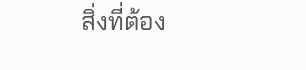สิ่งที่ต้อง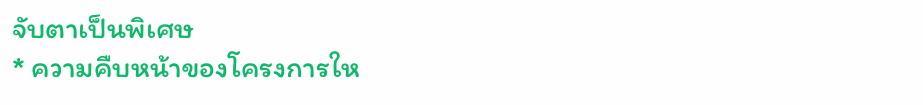จับตาเป็นพิเศษ
* ความคืบหน้าของโครงการให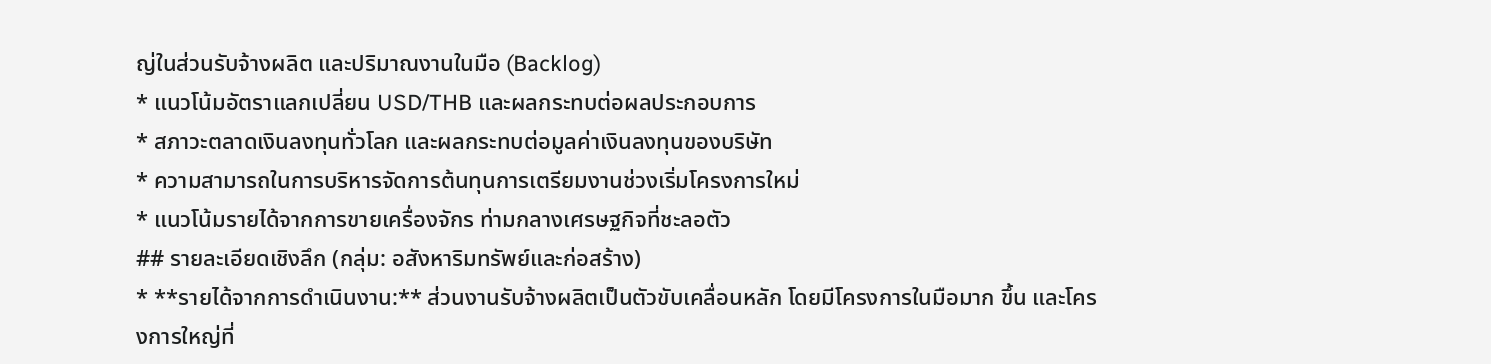ญ่ในส่วนรับจ้างผลิต และปริมาณงานในมือ (Backlog)
* แนวโน้มอัตราแลกเปลี่ยน USD/THB และผลกระทบต่อผลประกอบการ
* สภาวะตลาดเงินลงทุนทั่วโลก และผลกระทบต่อมูลค่าเงินลงทุนของบริษัท
* ความสามารถในการบริหารจัดการต้นทุนการเตรียมงานช่วงเริ่มโครงการใหม่
* แนวโน้มรายได้จากการขายเครื่องจักร ท่ามกลางเศรษฐกิจที่ชะลอตัว
## รายละเอียดเชิงลึก (กลุ่ม: อสังหาริมทรัพย์และก่อสร้าง)
* **รายได้จากการดำเนินงาน:** ส่วนงานรับจ้างผลิตเป็นตัวขับเคลื่อนหลัก โดยมีโครงการในมือมาก ขึ้น และโครงการใหญ่ที่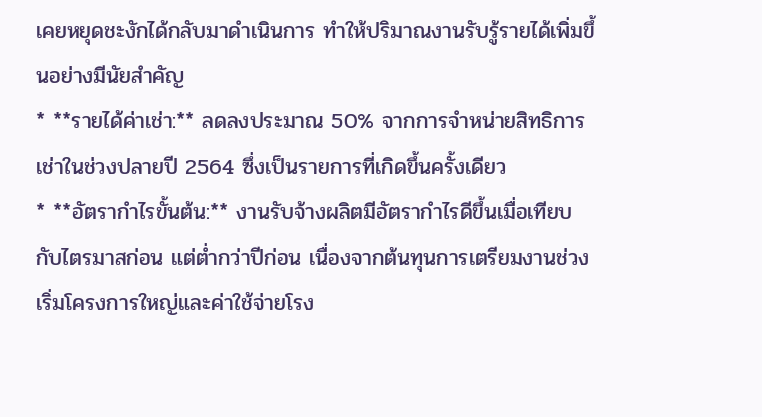เคยหยุดชะงักได้กลับมาดำเนินการ ทำให้ปริมาณงานรับรู้รายได้เพิ่มขึ้นอย่างมีนัยสำคัญ
* **รายได้ค่าเช่า:** ลดลงประมาณ 50% จากการจำหน่ายสิทธิการเช่าในช่วงปลายปี 2564 ซึ่งเป็นรายการที่เกิดขึ้นครั้งเดียว
* **อัตรากำไรขั้นต้น:** งานรับจ้างผลิตมีอัตรากำไรดีขึ้นเมื่อเทียบกับไตรมาสก่อน แต่ต่ำกว่าปีก่อน เนื่องจากต้นทุนการเตรียมงานช่วงเริ่มโครงการใหญ่และค่าใช้จ่ายโรง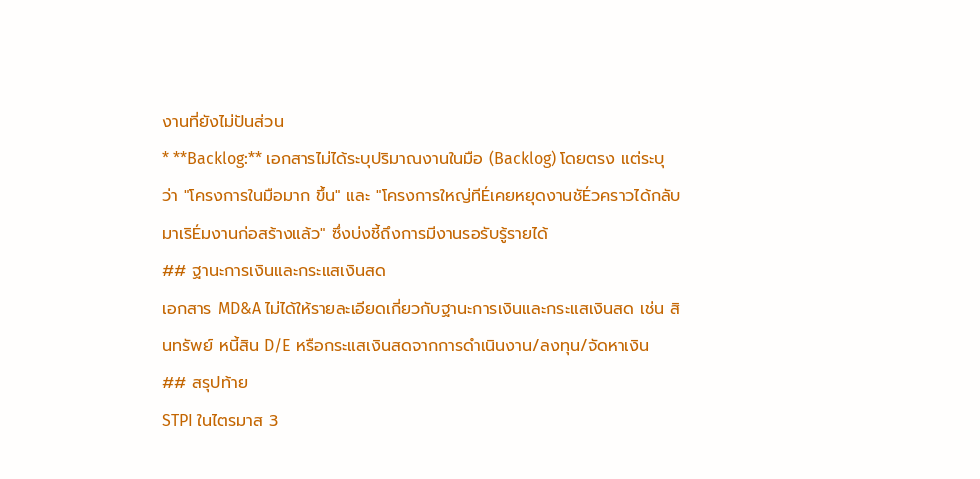งานที่ยังไม่ปันส่วน
* **Backlog:** เอกสารไม่ได้ระบุปริมาณงานในมือ (Backlog) โดยตรง แต่ระบุว่า "โครงการในมือมาก ขึ้น" และ "โครงการใหญ่ทีÉเคยหยุดงานชัÉวคราวได้กลับมาเริÉมงานก่อสร้างแล้ว" ซึ่งบ่งชี้ถึงการมีงานรอรับรู้รายได้
## ฐานะการเงินและกระแสเงินสด
เอกสาร MD&A ไม่ได้ให้รายละเอียดเกี่ยวกับฐานะการเงินและกระแสเงินสด เช่น สินทรัพย์ หนี้สิน D/E หรือกระแสเงินสดจากการดำเนินงาน/ลงทุน/จัดหาเงิน
## สรุปท้าย
STPI ในไตรมาส 3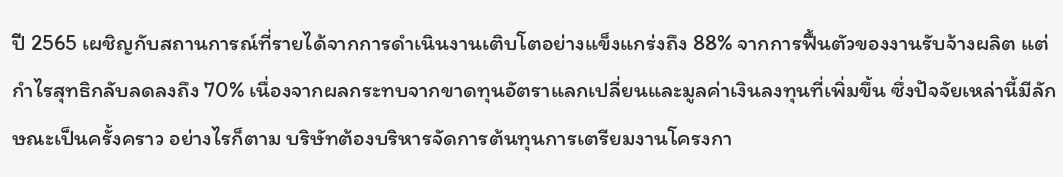ปี 2565 เผชิญกับสถานการณ์ที่รายได้จากการดำเนินงานเติบโตอย่างแข็งแกร่งถึง 88% จากการฟื้นตัวของงานรับจ้างผลิต แต่กำไรสุทธิกลับลดลงถึง 70% เนื่องจากผลกระทบจากขาดทุนอัตราแลกเปลี่ยนและมูลค่าเงินลงทุนที่เพิ่มขึ้น ซึ่งปัจจัยเหล่านี้มีลักษณะเป็นครั้งคราว อย่างไรก็ตาม บริษัทต้องบริหารจัดการต้นทุนการเตรียมงานโครงกา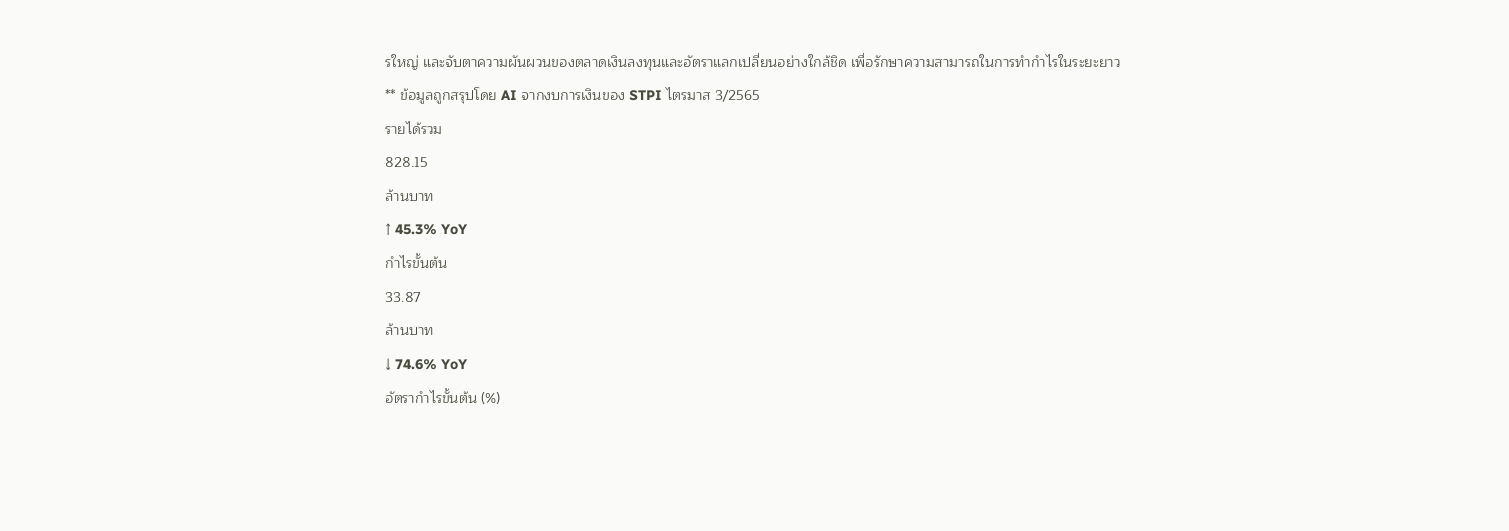รใหญ่ และจับตาความผันผวนของตลาดเงินลงทุนและอัตราแลกเปลี่ยนอย่างใกล้ชิด เพื่อรักษาความสามารถในการทำกำไรในระยะยาว
** ข้อมูลถูกสรุปโดย AI จากงบการเงินของ STPI ไตรมาส 3/2565
รายได้รวม
828.15
ล้านบาท
↑ 45.3% YoY
กำไรขั้นต้น
33.87
ล้านบาท
↓ 74.6% YoY
อัตรากำไรขั้นต้น (%)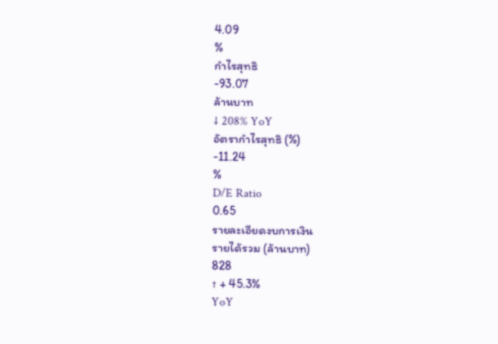4.09
%
กำไรสุทธิ
-93.07
ล้านบาท
↓ 208% YoY
อัตรากำไรสุทธิ (%)
-11.24
%
D/E Ratio
0.65
รายละเอียดงบการเงิน
รายได้รวม (ล้านบาท)
828
↑ + 45.3%
YoY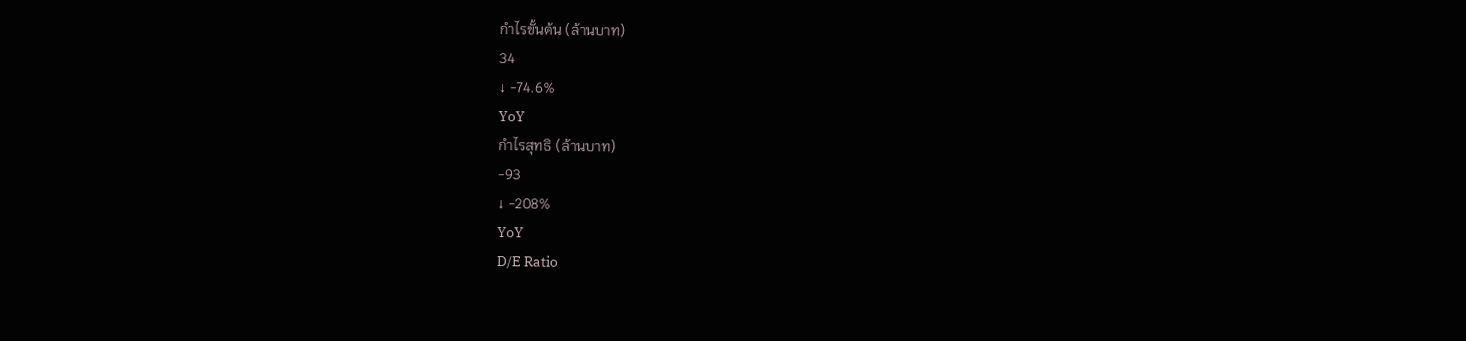กำไรขั้นต้น (ล้านบาท)
34
↓ -74.6%
YoY
กำไรสุทธิ (ล้านบาท)
-93
↓ -208%
YoY
D/E Ratio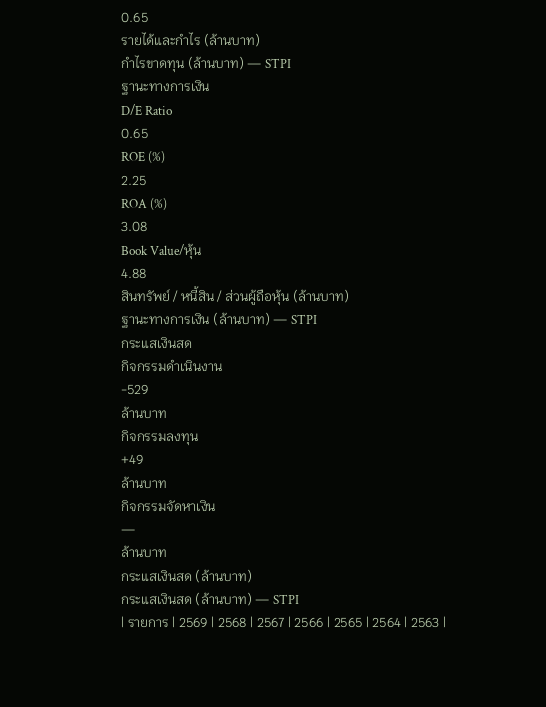0.65
รายได้และกำไร (ล้านบาท)
กำไรขาดทุน (ล้านบาท) — STPI
ฐานะทางการเงิน
D/E Ratio
0.65
ROE (%)
2.25
ROA (%)
3.08
Book Value/หุ้น
4.88
สินทรัพย์ / หนี้สิน / ส่วนผู้ถือหุ้น (ล้านบาท)
ฐานะทางการเงิน (ล้านบาท) — STPI
กระแสเงินสด
กิจกรรมดำเนินงาน
-529
ล้านบาท
กิจกรรมลงทุน
+49
ล้านบาท
กิจกรรมจัดหาเงิน
—
ล้านบาท
กระแสเงินสด (ล้านบาท)
กระแสเงินสด (ล้านบาท) — STPI
| รายการ | 2569 | 2568 | 2567 | 2566 | 2565 | 2564 | 2563 |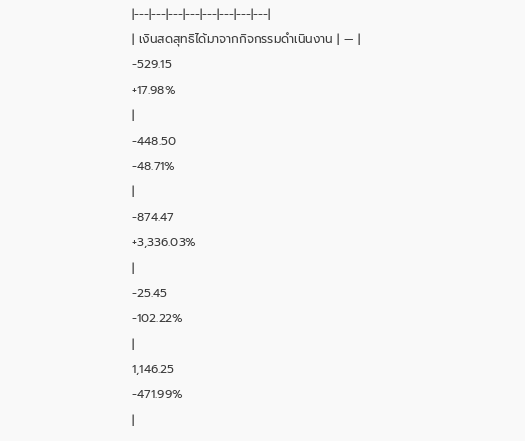|---|---|---|---|---|---|---|---|
| เงินสดสุทธิได้มาจากกิจกรรมดำเนินงาน | — |
-529.15
+17.98%
|
-448.50
-48.71%
|
-874.47
+3,336.03%
|
-25.45
-102.22%
|
1,146.25
-471.99%
|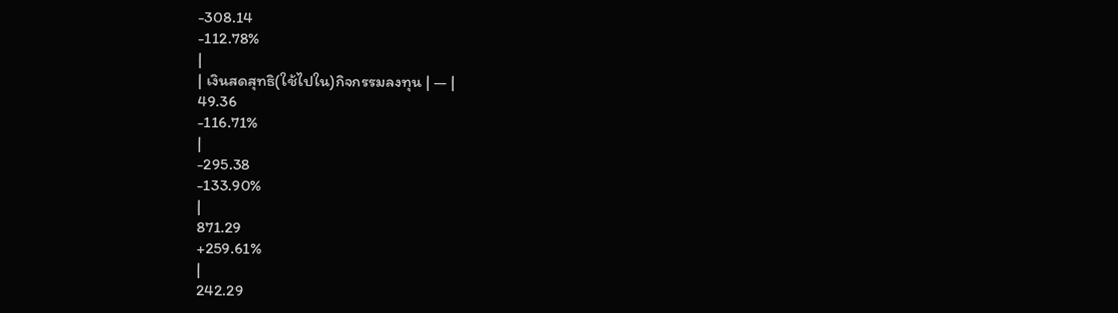-308.14
-112.78%
|
| เงินสดสุทธิ(ใช้ไปใน)กิจกรรมลงทุน | — |
49.36
-116.71%
|
-295.38
-133.90%
|
871.29
+259.61%
|
242.29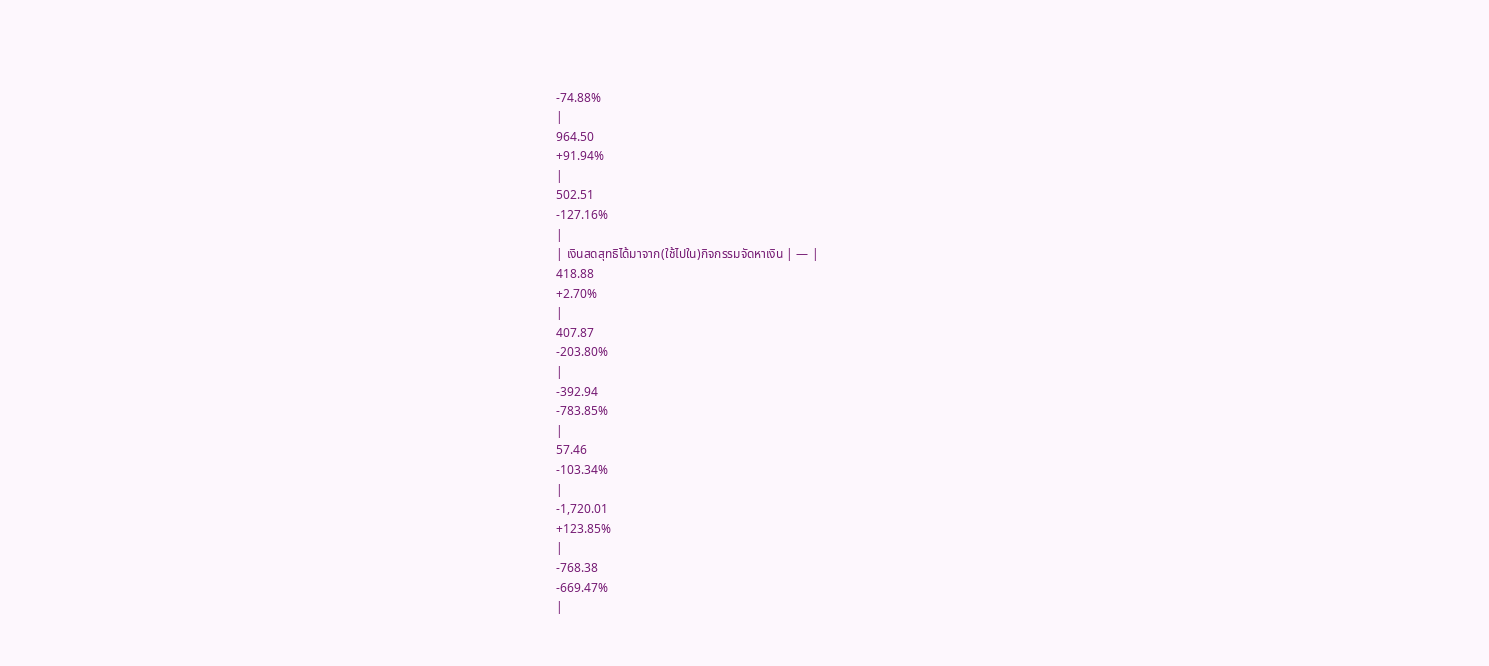-74.88%
|
964.50
+91.94%
|
502.51
-127.16%
|
| เงินสดสุทธิได้มาจาก(ใช้ไปใน)กิจกรรมจัดหาเงิน | — |
418.88
+2.70%
|
407.87
-203.80%
|
-392.94
-783.85%
|
57.46
-103.34%
|
-1,720.01
+123.85%
|
-768.38
-669.47%
|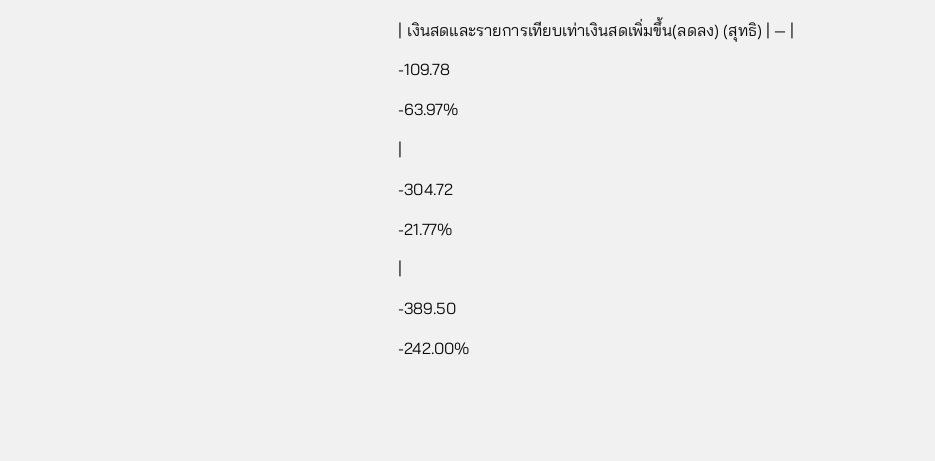| เงินสดและรายการเทียบเท่าเงินสดเพิ่มขึ้น(ลดลง) (สุทธิ) | — |
-109.78
-63.97%
|
-304.72
-21.77%
|
-389.50
-242.00%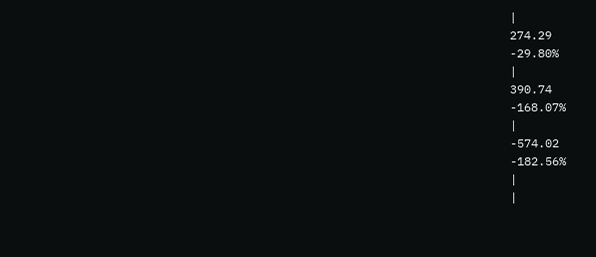|
274.29
-29.80%
|
390.74
-168.07%
|
-574.02
-182.56%
|
|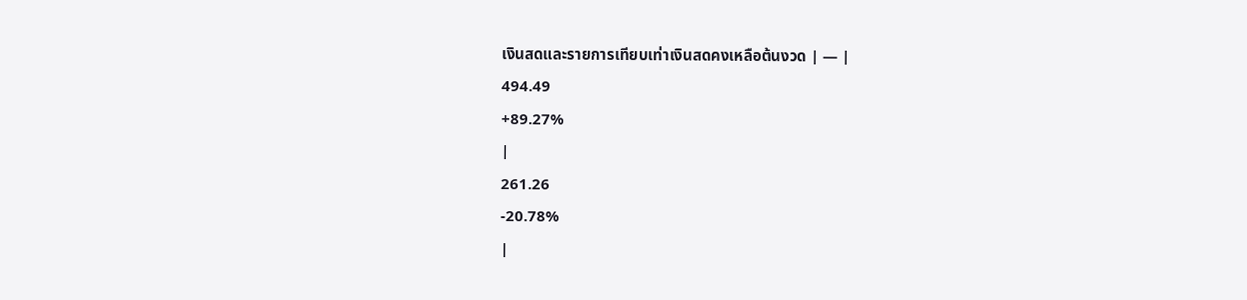เงินสดและรายการเทียบเท่าเงินสดคงเหลือต้นงวด | — |
494.49
+89.27%
|
261.26
-20.78%
|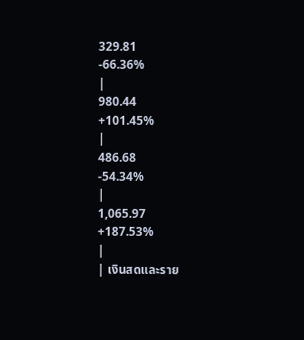329.81
-66.36%
|
980.44
+101.45%
|
486.68
-54.34%
|
1,065.97
+187.53%
|
| เงินสดและราย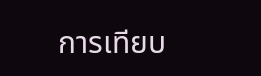การเทียบ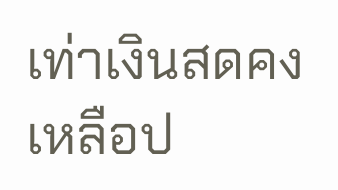เท่าเงินสดคงเหลือป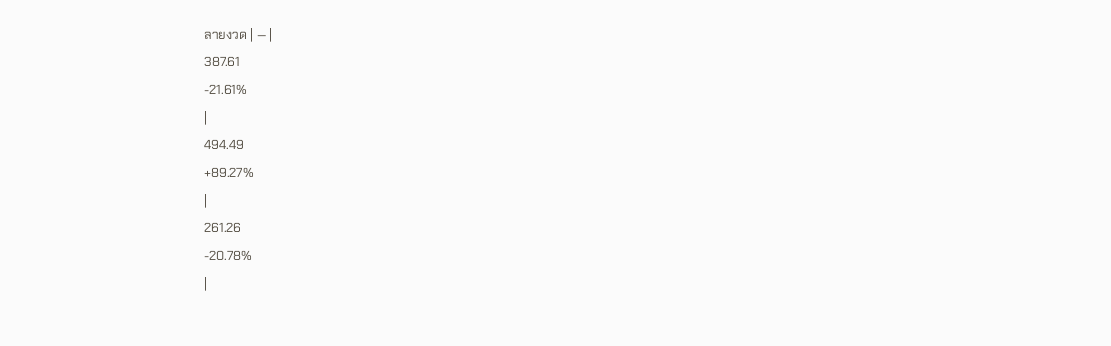ลายงวด | — |
387.61
-21.61%
|
494.49
+89.27%
|
261.26
-20.78%
|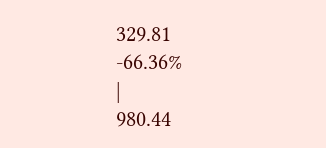329.81
-66.36%
|
980.44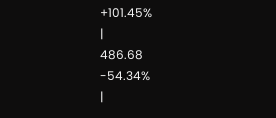+101.45%
|
486.68
-54.34%
|